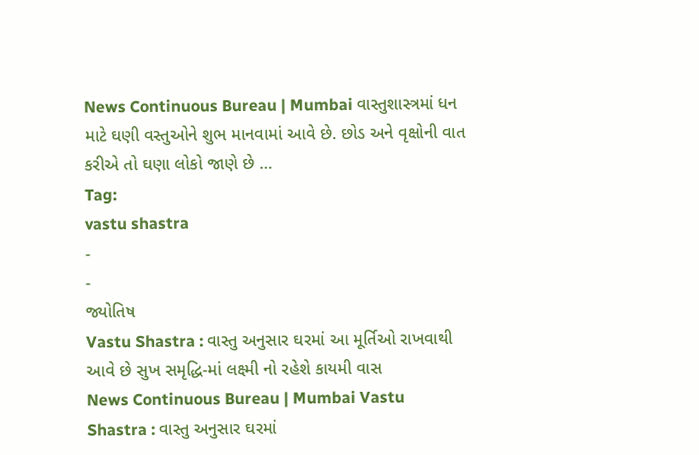News Continuous Bureau | Mumbai વાસ્તુશાસ્ત્રમાં ધન માટે ઘણી વસ્તુઓને શુભ માનવામાં આવે છે. છોડ અને વૃક્ષોની વાત કરીએ તો ઘણા લોકો જાણે છે …
Tag:
vastu shastra
-
-
જ્યોતિષ
Vastu Shastra : વાસ્તુ અનુસાર ઘરમાં આ મૂર્તિઓ રાખવાથી આવે છે સુખ સમૃદ્ધિ-માં લક્ષ્મી નો રહેશે કાયમી વાસ
News Continuous Bureau | Mumbai Vastu Shastra : વાસ્તુ અનુસાર ઘરમાં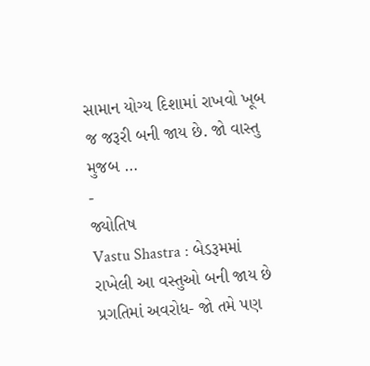સામાન યોગ્ય દિશામાં રાખવો ખૂબ જ જરૂરી બની જાય છે. જો વાસ્તુ મુજબ …
-
જ્યોતિષ
Vastu Shastra : બેડરૂમમાં રાખેલી આ વસ્તુઓ બની જાય છે પ્રગતિમાં અવરોધ- જો તમે પણ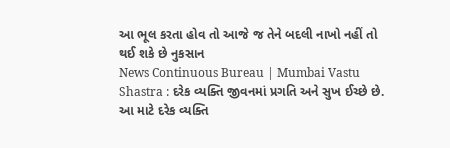આ ભૂલ કરતા હોવ તો આજે જ તેને બદલી નાખો નહીં તો થઈ શકે છે નુકસાન
News Continuous Bureau | Mumbai Vastu Shastra : દરેક વ્યક્તિ જીવનમાં પ્રગતિ અને સુખ ઈચ્છે છે. આ માટે દરેક વ્યક્તિ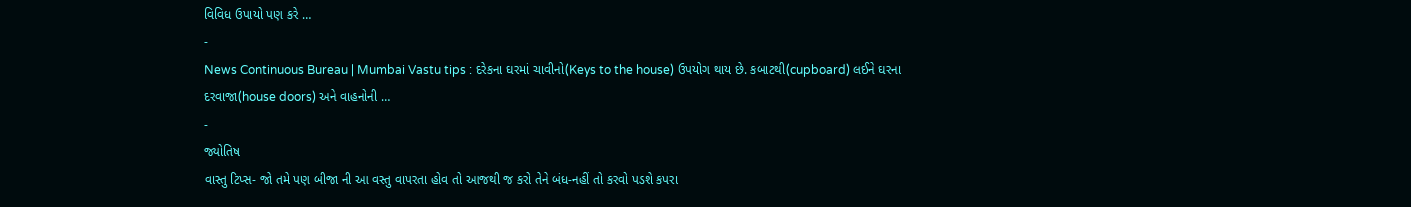વિવિધ ઉપાયો પણ કરે …
-
News Continuous Bureau | Mumbai Vastu tips : દરેકના ઘરમાં ચાવીનો(Keys to the house) ઉપયોગ થાય છે. કબાટથી(cupboard) લઈને ઘરના દરવાજા(house doors) અને વાહનોની …
-
જ્યોતિષ
વાસ્તુ ટિપ્સ- જો તમે પણ બીજા ની આ વસ્તુ વાપરતા હોવ તો આજથી જ કરો તેને બંધ-નહીં તો કરવો પડશે કપરા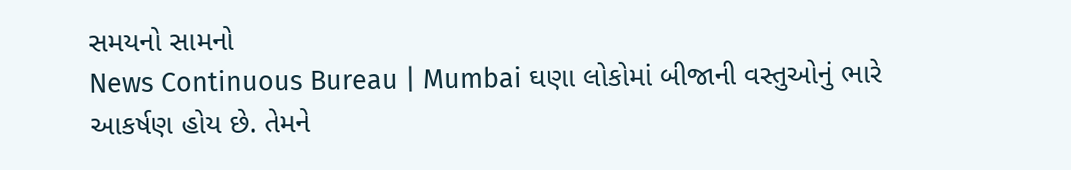સમયનો સામનો
News Continuous Bureau | Mumbai ઘણા લોકોમાં બીજાની વસ્તુઓનું ભારે આકર્ષણ હોય છે. તેમને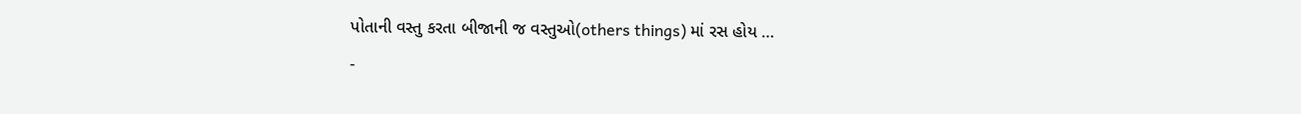પોતાની વસ્તુ કરતા બીજાની જ વસ્તુઓ(others things) માં રસ હોય …
-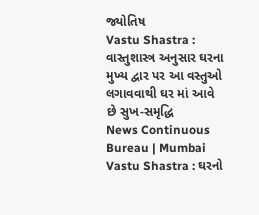જ્યોતિષ
Vastu Shastra : વાસ્તુશાસ્ત્ર અનુસાર ઘરના મુખ્ય દ્વાર પર આ વસ્તુઓ લગાવવાથી ઘર માં આવે છે સુખ-સમૃદ્ધિ
News Continuous Bureau | Mumbai Vastu Shastra : ઘરનો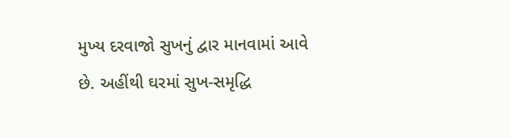મુખ્ય દરવાજો સુખનું દ્વાર માનવામાં આવે છે. અહીંથી ઘરમાં સુખ-સમૃદ્ધિ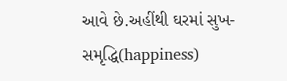આવે છે.અહીંથી ઘરમાં સુખ-સમૃદ્ધિ(happiness)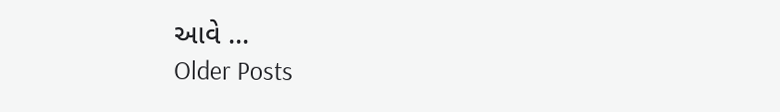આવે …
Older Posts